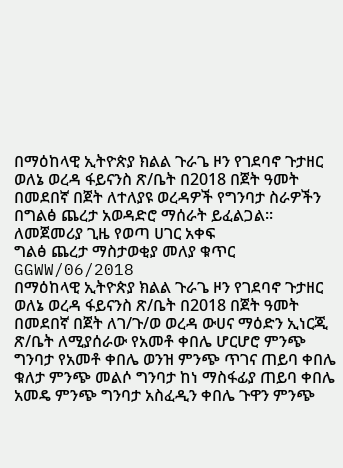በማዕከላዊ ኢትዮጵያ ክልል ጉራጌ ዞን የገደባኖ ጉታዘር ወለኔ ወረዳ ፋይናንስ ጽ/ቤት በ2018 በጀት ዓመት በመደበኛ በጀት ለተለያዩ ወረዳዎች የግንባታ ስራዎችን በግልፅ ጨረታ አወዳድሮ ማሰራት ይፈልጋል፡፡
ለመጀመሪያ ጊዜ የወጣ ሀገር አቀፍ
ግልፅ ጨረታ ማስታወቂያ መለያ ቁጥር GGWW/06/2018
በማዕከላዊ ኢትዮጵያ ክልል ጉራጌ ዞን የገደባኖ ጉታዘር ወለኔ ወረዳ ፋይናንስ ጽ/ቤት በ2018 በጀት ዓመት በመደበኛ በጀት ለገ/ጉ/ወ ወረዳ ውሀና ማዕድን ኢነርጂ ጽ/ቤት ለሚያሰራው የአመቶ ቀበሌ ሆርሆሮ ምንጭ ግንባታ የአመቶ ቀበሌ ወንዝ ምንጭ ጥገና ጠይባ ቀበሌ ቁለታ ምንጭ መልሶ ግንባታ ከነ ማስፋፊያ ጠይባ ቀበሌ አመዴ ምንጭ ግንባታ አስፈዲን ቀበሌ ጉዋን ምንጭ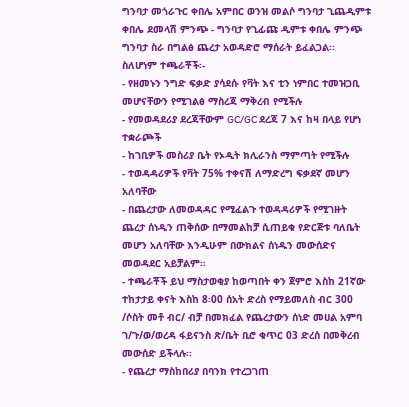ግንባታ መጎራጉር ቀበሌ አምበር ወንዝ መልሶ ግንባታ ጊጨዲምቱ ቀበሌ ደመላሽ ምንጭ - ግንባታ የጊፊጩ ዲምቱ ቀበሌ ምንጭ ግንባታ ስራ በግልፅ ጨረታ አወዳድሮ ማሰራት ይፈልጋል፡፡
ስለሆነም ተጫራቾች፡-
- የዘመኑን ንግድ ፍቃድ ያሳደሱ የቫት እና ቲን ነምበር ተመዝጋቢ መሆናቸውን የሚገልፅ ማስረጃ ማቅረብ የሚችሉ
- የመወዳደሪያ ደረጃቸውም GC/GC ደረጃ 7 እና ከዛ በላይ የሆነ ተቋራጮች
- ከገቢዎች መስሪያ ቤት የኦዲት ክሊራንስ ማምጣት የሚችሉ
- ተወዳዳሪዎች የቫት 75% ተቀናሽ ለማድረግ ፍቃደኛ መሆን አለባቸው
- በጨረታው ለመወዳዳር የሚፈልጉ ተወዳዳሪዎች የሚገዙት ጨረታ ሰነዱን ጠቅሰው በማመልከቻ ሲጠይቁ የድርጅቱ ባለቤት መሆን አለባቸው እንዲሁም በውክልና ሰነዱን መውሰድና መወዳደር አይቻልም፡፡
- ተጫራቾች ይህ ማስታወቂያ ከወጣበት ቀን ጀምሮ እስከ 21ኛው ተከታታይ ቀናት እስከ 8፡00 ሰአት ድረስ የማይመለስ ብር 300 /ሶስት መቶ ብር/ ብቻ በመክፈል የጨረታውን ሰነድ መሀል አምባ ገ/ጉ/ወ/ወረዳ ፋይናንስ ጽ/ቤት ቢሮ ቁጥር 03 ድረሰ በመቅረብ መውሰድ ይችላሉ፡፡
- የጨረታ ማስከበሪያ በባንክ የተረጋገጠ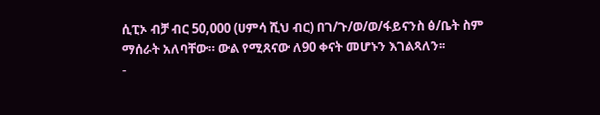ሲፒኦ ብቻ ብር 50,000 (ሀምሳ ሺህ ብር) በገ/ጉ/ወ/ወ/ፋይናንስ ፅ/ቤት ስም ማሰራት አለባቸው። ውል የሚጸናው ለ90 ቀናት መሆኑን እገልጻለን፡፡
-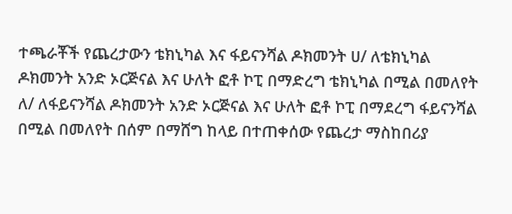ተጫራቾች የጨረታውን ቴክኒካል እና ፋይናንሻል ዶክመንት ሀ/ ለቴክኒካል ዶክመንት አንድ ኦርጅናል እና ሁለት ፎቶ ኮፒ በማድረግ ቴክኒካል በሚል በመለየት ለ/ ለፋይናንሻል ዶክመንት አንድ ኦርጅናል እና ሁለት ፎቶ ኮፒ በማደረግ ፋይናንሻል በሚል በመለየት በሰም በማሸግ ከላይ በተጠቀሰው የጨረታ ማስከበሪያ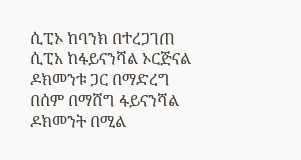ሲፒኦ ከባንክ በተረጋገጠ ሲፒአ ከፋይናንሻል ኦርጅናል ዶክመንቱ ጋር በማድረግ በሰም በማሸግ ፋይናንሻል ዶክመንት በሚል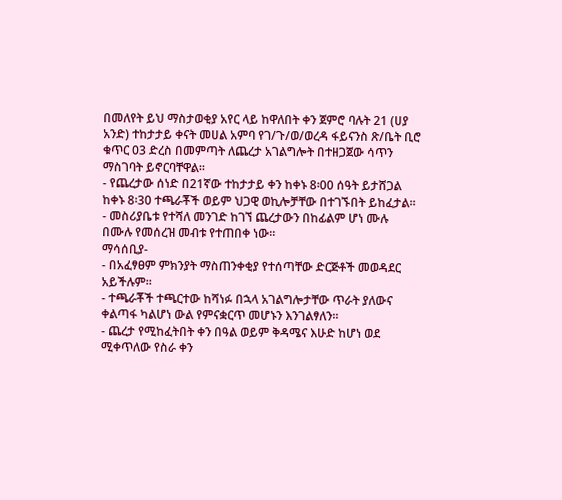በመለየት ይህ ማስታወቂያ አየር ላይ ከዋለበት ቀን ጀምሮ ባሉት 21 (ሀያ አንድ) ተከታታይ ቀናት መሀል አምባ የገ/ጉ/ወ/ወረዳ ፋይናንስ ጽ/ቤት ቢሮ ቁጥር 03 ድረስ በመምጣት ለጨረታ አገልግሎት በተዘጋጀው ሳጥን ማስገባት ይኖርባቸዋል፡፡
- የጨረታው ሰነድ በ21ኛው ተከታታይ ቀን ከቀኑ 8፡00 ሰዓት ይታሸጋል ከቀኑ 8፡30 ተጫራቾች ወይም ህጋዊ ወኪሎቻቸው በተገኙበት ይከፈታል፡፡
- መስሪያቤቱ የተሻለ መንገድ ከገኘ ጨረታውን በከፊልም ሆነ ሙሉ በሙሉ የመሰረዝ መብቱ የተጠበቀ ነው።
ማሳሰቢያ-
- በአፈፃፀም ምክንያት ማስጠንቀቂያ የተሰጣቸው ድርጅቶች መወዳደር አይችሉም።
- ተጫራቾች ተጫርተው ከሻነፉ በኋላ አገልግሎታቸው ጥራት ያለውና ቀልጣፋ ካልሆነ ውል የምናቋርጥ መሆኑን እንገልፃለን፡፡
- ጨረታ የሚከፈትበት ቀን በዓል ወይም ቅዳሜና እሁድ ከሆነ ወደ ሚቀጥለው የስራ ቀን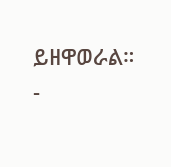ይዘዋወራል።
-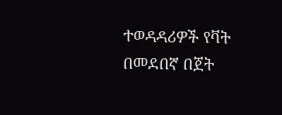ተወዳዳሪዎች የቫት በመደበኛ በጀት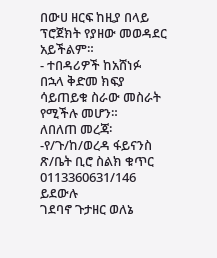በውሀ ዘርፍ ከዚያ በላይ ፕሮጀክት የያዘው መወዳደር አይችልም።
- ተበዳሪዎች ከአሸነፉ በኋላ ቅድመ ክፍያ ሳይጠይቁ ስራው መስራት የሚችሉ መሆን።
ለበለጠ መረጃ፡-የ/ጉ/ከ/ወረዳ ፋይናንስ ጽ/ቤት ቢሮ ስልክ ቁጥር 0113360631/146 ይደውሉ
ገደባኖ ጉታዘር ወለኔ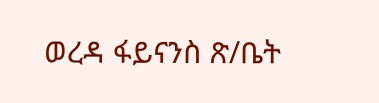ወረዳ ፋይናንስ ጽ/ቤት